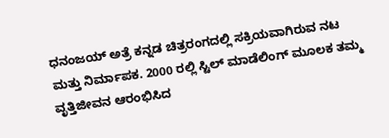ಧನಂಜಯ್ ಅತ್ರೆ ಕನ್ನಡ ಚಿತ್ರರಂಗದಲ್ಲಿ ಸಕ್ರಿಯವಾಗಿರುವ ನಟ ಮತ್ತು ನಿರ್ಮಾಪಕ. 2000 ರಲ್ಲಿ ಸ್ಟಿಲ್ ಮಾಡೆಲಿಂಗ್ ಮೂಲಕ ತಮ್ಮ ವೃತ್ತಿಜೀವನ ಆರಂಭಿಸಿದ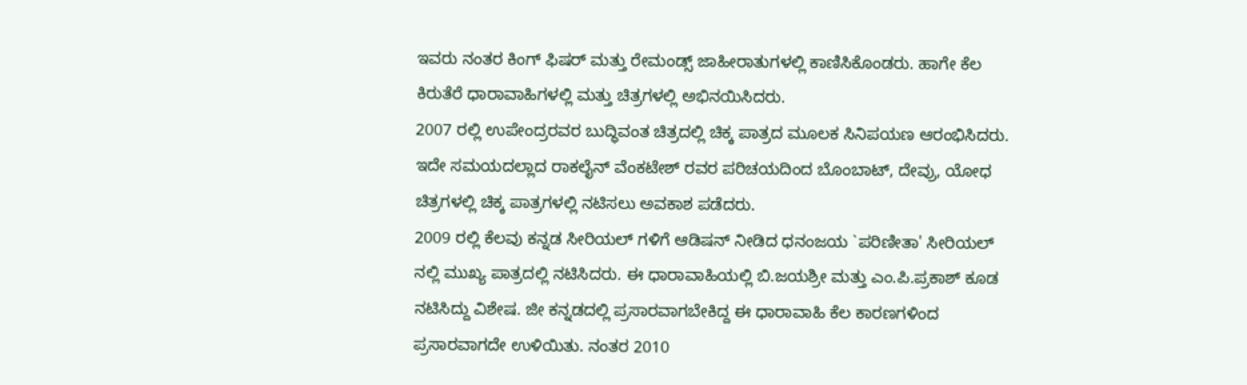ಇವರು ನಂತರ ಕಿಂಗ್ ಫಿಷರ್ ಮತ್ತು ರೇಮಂಡ್ಸ್ ಜಾಹೀರಾತುಗಳಲ್ಲಿ ಕಾಣಿಸಿಕೊಂಡರು. ಹಾಗೇ ಕೆಲ ಕಿರುತೆರೆ ಧಾರಾವಾಹಿಗಳಲ್ಲಿ ಮತ್ತು ಚಿತ್ರಗಳಲ್ಲಿ ಅಭಿನಯಿಸಿದರು.
2007 ರಲ್ಲಿ ಉಪೇಂದ್ರರವರ ಬುದ್ಧಿವಂತ ಚಿತ್ರದಲ್ಲಿ ಚಿಕ್ಕ ಪಾತ್ರದ ಮೂಲಕ ಸಿನಿಪಯಣ ಆರಂಭಿಸಿದರು. ಇದೇ ಸಮಯದಲ್ಲಾದ ರಾಕಲೈನ್ ವೆಂಕಟೇಶ್ ರವರ ಪರಿಚಯದಿಂದ ಬೊಂಬಾಟ್, ದೇವ್ರು, ಯೋಧ ಚಿತ್ರಗಳಲ್ಲಿ ಚಿಕ್ಕ ಪಾತ್ರಗಳಲ್ಲಿ ನಟಿಸಲು ಅವಕಾಶ ಪಡೆದರು.
2009 ರಲ್ಲಿ ಕೆಲವು ಕನ್ನಡ ಸೀರಿಯಲ್ ಗಳಿಗೆ ಆಡಿಷನ್ ನೀಡಿದ ಧನಂಜಯ `ಪರಿಣೀತಾ' ಸೀರಿಯಲ್ ನಲ್ಲಿ ಮುಖ್ಯ ಪಾತ್ರದಲ್ಲಿ ನಟಿಸಿದರು. ಈ ಧಾರಾವಾಹಿಯಲ್ಲಿ ಬಿ.ಜಯಶ್ರೀ ಮತ್ತು ಎಂ.ಪಿ.ಪ್ರಕಾಶ್ ಕೂಡ ನಟಿಸಿದ್ದು ವಿಶೇಷ. ಜೀ ಕನ್ನಡದಲ್ಲಿ ಪ್ರಸಾರವಾಗಬೇಕಿದ್ದ ಈ ಧಾರಾವಾಹಿ ಕೆಲ ಕಾರಣಗಳಿಂದ ಪ್ರಸಾರವಾಗದೇ ಉಳಿಯಿತು. ನಂತರ 2010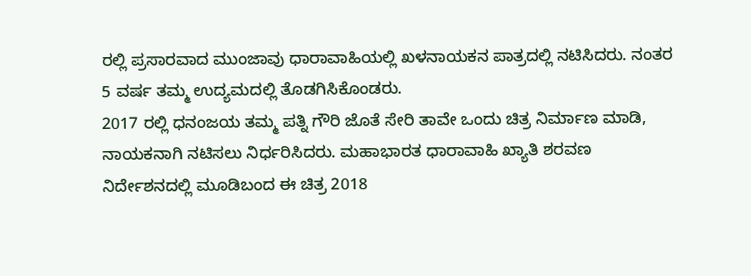ರಲ್ಲಿ ಪ್ರಸಾರವಾದ ಮುಂಜಾವು ಧಾರಾವಾಹಿಯಲ್ಲಿ ಖಳನಾಯಕನ ಪಾತ್ರದಲ್ಲಿ ನಟಿಸಿದರು. ನಂತರ 5 ವರ್ಷ ತಮ್ಮ ಉದ್ಯಮದಲ್ಲಿ ತೊಡಗಿಸಿಕೊಂಡರು.
2017 ರಲ್ಲಿ ಧನಂಜಯ ತಮ್ಮ ಪತ್ನಿ ಗೌರಿ ಜೊತೆ ಸೇರಿ ತಾವೇ ಒಂದು ಚಿತ್ರ ನಿರ್ಮಾಣ ಮಾಡಿ, ನಾಯಕನಾಗಿ ನಟಿಸಲು ನಿರ್ಧರಿಸಿದರು. ಮಹಾಭಾರತ ಧಾರಾವಾಹಿ ಖ್ಯಾತಿ ಶರವಣ ನಿರ್ದೇಶನದಲ್ಲಿ ಮೂಡಿಬಂದ ಈ ಚಿತ್ರ 2018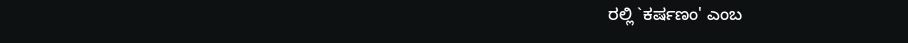ರಲ್ಲಿ `ಕರ್ಷಣಂ' ಎಂಬ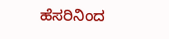ಹೆಸರಿನಿಂದ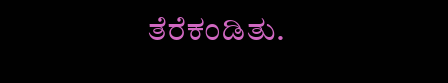ತೆರೆಕಂಡಿತು.